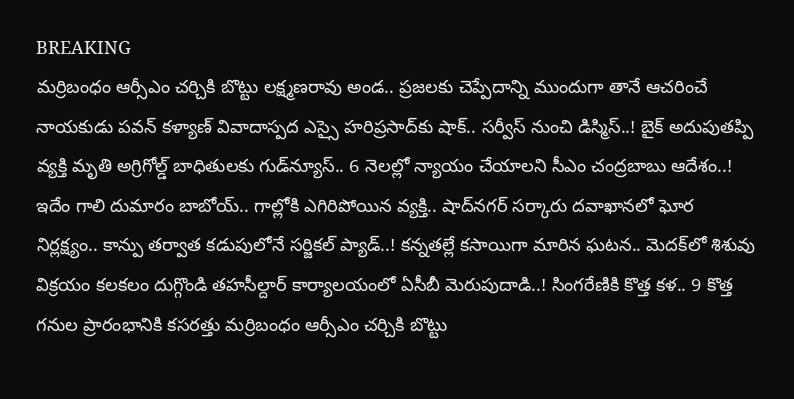BREAKING
మర్రిబంధం ఆర్సీఎం చర్చికి బొట్టు లక్ష్మణరావు అండ.. ప్రజలకు చెప్పేదాన్ని ముందుగా తానే ఆచరించే నాయకుడు పవన్ కళ్యాణ్ వివాదాస్పద ఎస్సై హరిప్రసాద్‌కు షాక్‌.. సర్వీస్ నుంచి డిస్మిస్‌..! బైక్ అదుపుతప్పి వ్యక్తి మృతి అగ్రిగోల్డ్ బాధితులకు గుడ్‌న్యూస్.. 6 నెలల్లో న్యాయం చేయాలని సీఎం చంద్రబాబు ఆదేశం..! ఇదేం గాలి దుమారం బాబోయ్.. గాల్లోకి ఎగిరిపోయిన వ్యక్తి.. షాద్‌నగర్ సర్కారు దవాఖానలో ఘోర నిర్లక్ష్యం.. కాన్పు తర్వాత కడుపులోనే సర్జికల్ ప్యాడ్..! కన్నతల్లే కసాయిగా మారిన ఘటన.. మెదక్‌లో శిశువు విక్రయం కలకలం దుగ్గొండి తహసీల్దార్ కార్యాలయంలో ఏసీబీ మెరుపుదాడి..! సింగరేణికి కొత్త కళ.. 9 కొత్త గనుల ప్రారంభానికి కసరత్తు మర్రిబంధం ఆర్సీఎం చర్చికి బొట్టు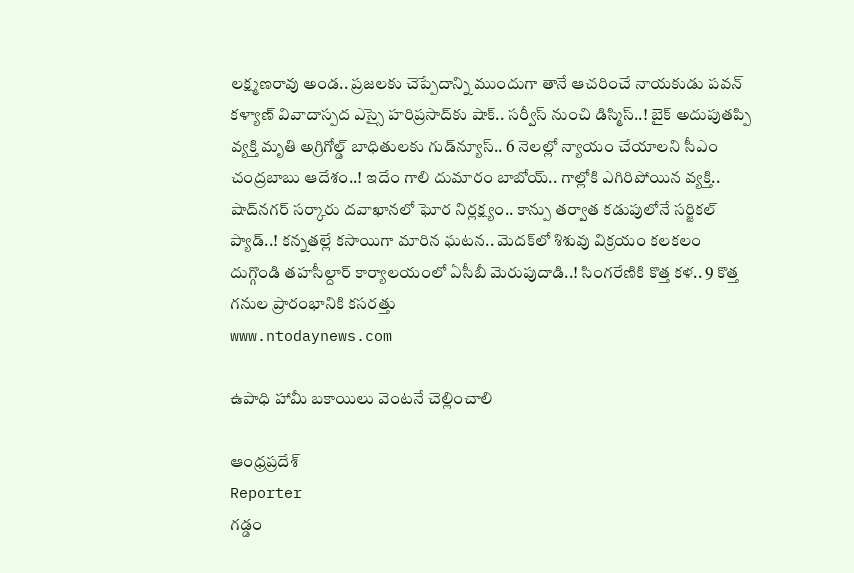లక్ష్మణరావు అండ.. ప్రజలకు చెప్పేదాన్ని ముందుగా తానే ఆచరించే నాయకుడు పవన్ కళ్యాణ్ వివాదాస్పద ఎస్సై హరిప్రసాద్‌కు షాక్‌.. సర్వీస్ నుంచి డిస్మిస్‌..! బైక్ అదుపుతప్పి వ్యక్తి మృతి అగ్రిగోల్డ్ బాధితులకు గుడ్‌న్యూస్.. 6 నెలల్లో న్యాయం చేయాలని సీఎం చంద్రబాబు ఆదేశం..! ఇదేం గాలి దుమారం బాబోయ్.. గాల్లోకి ఎగిరిపోయిన వ్యక్తి.. షాద్‌నగర్ సర్కారు దవాఖానలో ఘోర నిర్లక్ష్యం.. కాన్పు తర్వాత కడుపులోనే సర్జికల్ ప్యాడ్..! కన్నతల్లే కసాయిగా మారిన ఘటన.. మెదక్‌లో శిశువు విక్రయం కలకలం దుగ్గొండి తహసీల్దార్ కార్యాలయంలో ఏసీబీ మెరుపుదాడి..! సింగరేణికి కొత్త కళ.. 9 కొత్త గనుల ప్రారంభానికి కసరత్తు
www.ntodaynews.com

ఉపాధి హామీ బకాయిలు వెంటనే చెల్లించాలి

ఆంధ్రప్రదేశ్
Reporter
గడ్డం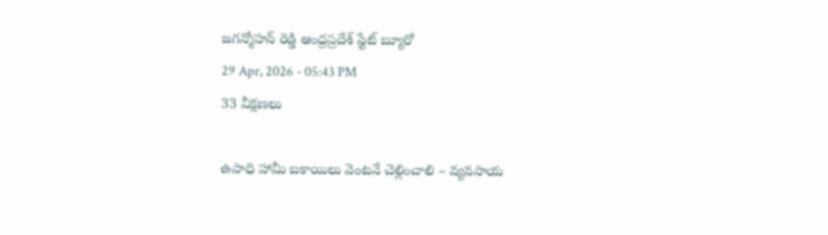జగన్మోహన్ రెడ్డి ఆంధ్రప్రదేశ్ స్టేట్ బ్యూరో
29 Apr, 2026 - 05:43 PM
33 వీక్షణలు

ఉపాధి హామీ బకాయిలు వెంటనే చెల్లించాలి – వ్యవసాయ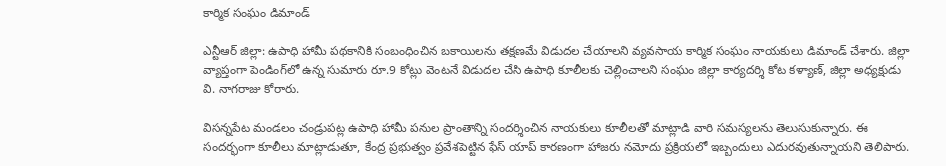కార్మిక సంఘం డిమాండ్

ఎన్టీఆర్ జిల్లా: ఉపాధి హామీ పథకానికి సంబంధించిన బకాయిలను తక్షణమే విడుదల చేయాలని వ్యవసాయ కార్మిక సంఘం నాయకులు డిమాండ్ చేశారు. జిల్లా వ్యాప్తంగా పెండింగ్‌లో ఉన్న సుమారు రూ.9 కోట్లు వెంటనే విడుదల చేసి ఉపాధి కూలీలకు చెల్లించాలని సంఘం జిల్లా కార్యదర్శి కోట కళ్యాణ్, జిల్లా అధ్యక్షుడు వి. నాగరాజు కోరారు.

విసన్నపేట మండలం చండ్రుపట్ల ఉపాధి హామీ పనుల ప్రాంతాన్ని సందర్శించిన నాయకులు కూలీలతో మాట్లాడి వారి సమస్యలను తెలుసుకున్నారు. ఈ సందర్భంగా కూలీలు మాట్లాడుతూ, కేంద్ర ప్రభుత్వం ప్రవేశపెట్టిన ఫేస్ యాప్ కారణంగా హాజరు నమోదు ప్రక్రియలో ఇబ్బందులు ఎదురవుతున్నాయని తెలిపారు.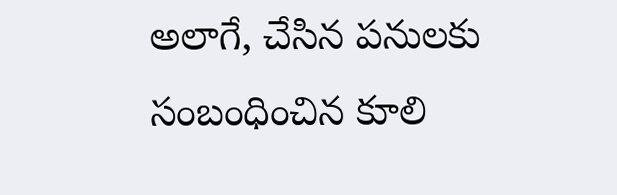అలాగే, చేసిన పనులకు సంబంధించిన కూలి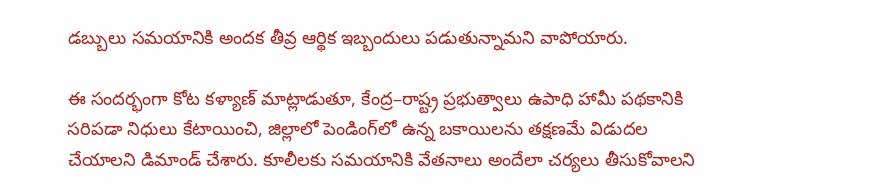డబ్బులు సమయానికి అందక తీవ్ర ఆర్థిక ఇబ్బందులు పడుతున్నామని వాపోయారు.

ఈ సందర్భంగా కోట కళ్యాణ్ మాట్లాడుతూ, కేంద్ర–రాష్ట్ర ప్రభుత్వాలు ఉపాధి హామీ పథకానికి సరిపడా నిధులు కేటాయించి, జిల్లాలో పెండింగ్‌లో ఉన్న బకాయిలను తక్షణమే విడుదల చేయాలని డిమాండ్ చేశారు. కూలీలకు సమయానికి వేతనాలు అందేలా చర్యలు తీసుకోవాలని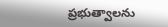ప్రభుత్వాలను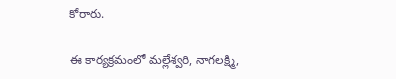కోరారు.

ఈ కార్యక్రమంలో మల్లేశ్వరి, నాగలక్ష్మి,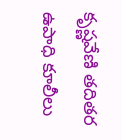కృష్ణవేణి తదితర ఉపాధి కూలీలు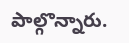పాల్గొన్నారు.